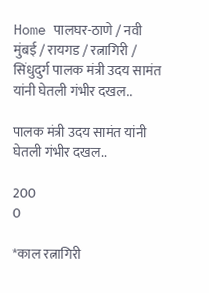Home पालघर-ठाणे / नवी मुंबई / रायगड / रत्नागिरी / सिंधुदुर्ग पालक मंत्री उदय सामंत यांनी घेतली गंभीर दखल..

पालक मंत्री उदय सामंत यांनी घेतली गंभीर दखल..

200
0

*काल रत्नागिरी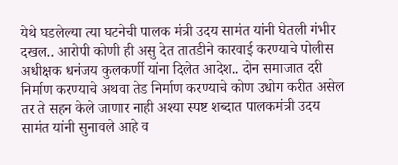येथे घडलेल्या त्या घटनेची पालक मंत्री उदय सामंत यांनी घेतली गंभीर दखल.. आरोपी कोणी ही असु देत तातडीने कारवाई करण्याचे पोलीस अधीक्षक धनंजय कुलकर्णी यांना दिलेत आदेश.. दोन समाजात दरी निर्माण करण्याचे अथवा तेड निर्माण करण्याचे कोण उधोग करीत असेल तर ते सहन केले जाणार नाही अश्या स्पष्ट शब्दात पालकमंत्री उदय सामंत यांनी सुनावले आहे व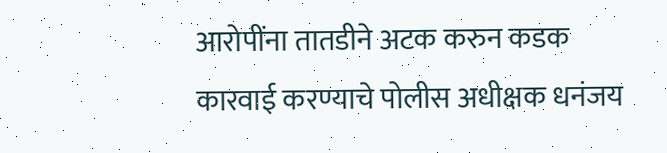आरोपींना तातडीने अटक करुन कडक कारवाई करण्याचे पोलीस अधीक्षक धनंजय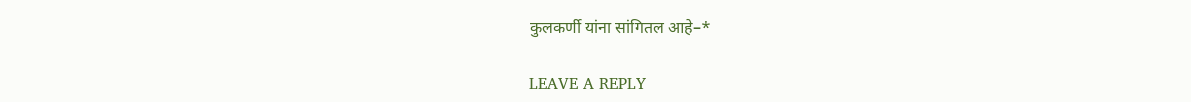कुलकर्णी यांना सांगितल आहे–*

LEAVE A REPLY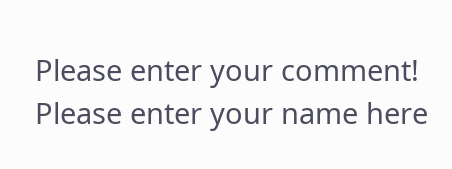Please enter your comment!
Please enter your name here